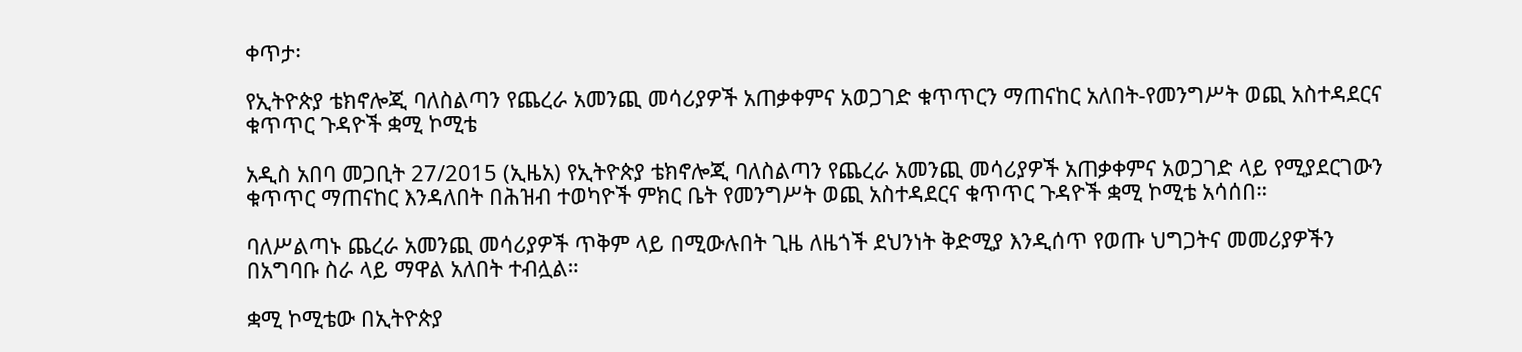ቀጥታ፡

የኢትዮጵያ ቴክኖሎጂ ባለስልጣን የጨረራ አመንጪ መሳሪያዎች አጠቃቀምና አወጋገድ ቁጥጥርን ማጠናከር አለበት-የመንግሥት ወጪ አስተዳደርና ቁጥጥር ጉዳዮች ቋሚ ኮሚቴ

አዲስ አበባ መጋቢት 27/2015 (ኢዜአ) የኢትዮጵያ ቴክኖሎጂ ባለስልጣን የጨረራ አመንጪ መሳሪያዎች አጠቃቀምና አወጋገድ ላይ የሚያደርገውን ቁጥጥር ማጠናከር እንዳለበት በሕዝብ ተወካዮች ምክር ቤት የመንግሥት ወጪ አስተዳደርና ቁጥጥር ጉዳዮች ቋሚ ኮሚቴ አሳሰበ።

ባለሥልጣኑ ጨረራ አመንጪ መሳሪያዎች ጥቅም ላይ በሚውሉበት ጊዜ ለዜጎች ደህንነት ቅድሚያ እንዲሰጥ የወጡ ህግጋትና መመሪያዎችን በአግባቡ ስራ ላይ ማዋል አለበት ተብሏል።

ቋሚ ኮሚቴው በኢትዮጵያ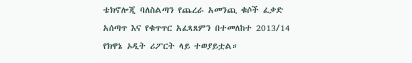ቴክኖሎጂ ባለስልጣን የጨረራ አመንጪ ቁሶች ፈቃድ አሰጣጥ እና የቁጥጥር አፈጻጸምን በተመለከተ 2013/14 የክዋኔ ኦዲት ሪፖርት ላይ ተወያይቷል።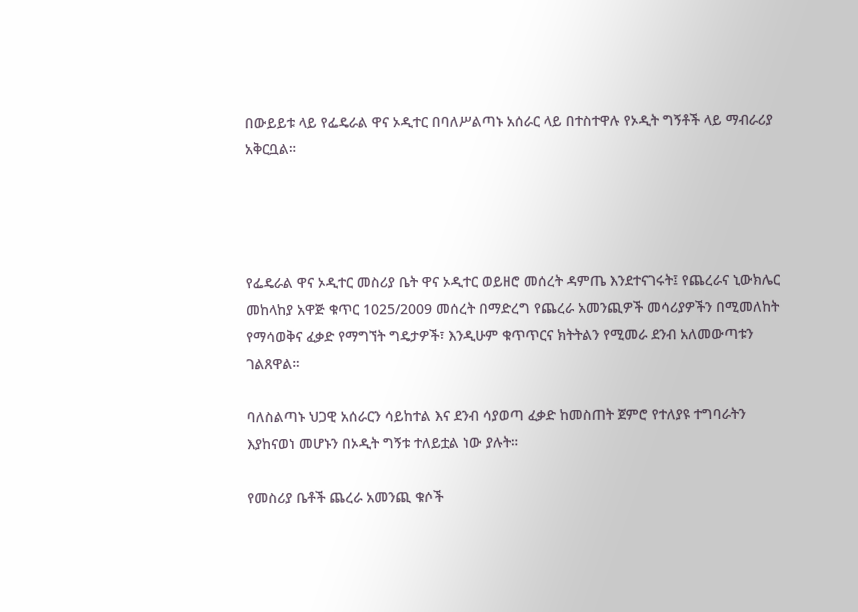በውይይቱ ላይ የፌዴራል ዋና ኦዲተር በባለሥልጣኑ አሰራር ላይ በተስተዋሉ የኦዲት ግኝቶች ላይ ማብራሪያ አቅርቧል።




የፌዴራል ዋና ኦዲተር መስሪያ ቤት ዋና ኦዲተር ወይዘሮ መሰረት ዳምጤ እንደተናገሩት፤ የጨረራና ኒውክሌር መከላከያ አዋጅ ቁጥር 1025/2009 መሰረት በማድረግ የጨረራ አመንጪዎች መሳሪያዎችን በሚመለከት የማሳወቅና ፈቃድ የማግኘት ግዴታዎች፣ እንዲሁም ቁጥጥርና ክትትልን የሚመራ ደንብ አለመውጣቱን ገልጸዋል።

ባለስልጣኑ ህጋዊ አሰራርን ሳይከተል እና ደንብ ሳያወጣ ፈቃድ ከመስጠት ጀምሮ የተለያዩ ተግባራትን እያከናወነ መሆኑን በኦዲት ግኝቱ ተለይቷል ነው ያሉት።

የመስሪያ ቤቶች ጨረራ አመንጪ ቁሶች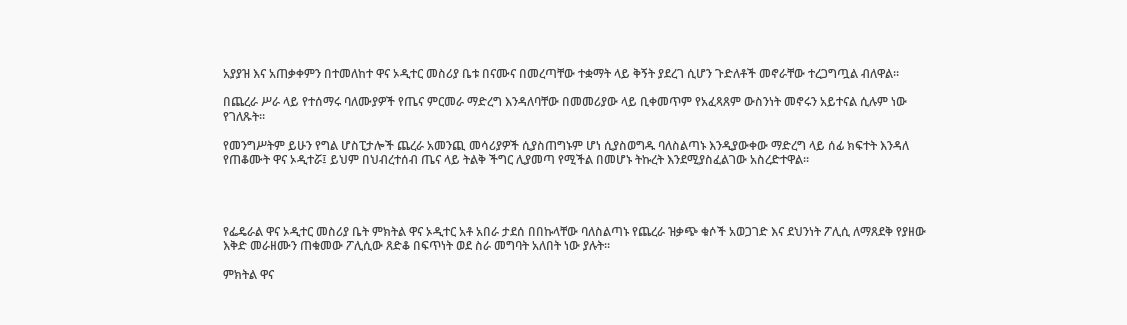አያያዝ እና አጠቃቀምን በተመለከተ ዋና ኦዲተር መስሪያ ቤቱ በናሙና በመረጣቸው ተቋማት ላይ ቅኝት ያደረገ ሲሆን ጉድለቶች መኖራቸው ተረጋግጧል ብለዋል።

በጨረራ ሥራ ላይ የተሰማሩ ባለሙያዎች የጤና ምርመራ ማድረግ እንዳለባቸው በመመሪያው ላይ ቢቀመጥም የአፈጻጸም ውስንነት መኖሩን አይተናል ሲሉም ነው የገለጹት።

የመንግሥትም ይሁን የግል ሆስፒታሎች ጨረራ አመንጪ መሳሪያዎች ሲያስጠግኑም ሆነ ሲያስወግዱ ባለስልጣኑ እንዲያውቀው ማድረግ ላይ ሰፊ ክፍተት እንዳለ የጠቆሙት ዋና ኦዲተሯ፤ ይህም በህብረተሰብ ጤና ላይ ትልቅ ችግር ሊያመጣ የሚችል በመሆኑ ትኩረት እንደሚያስፈልገው አስረድተዋል።




የፌዴራል ዋና ኦዲተር መስሪያ ቤት ምክትል ዋና ኦዲተር አቶ አበራ ታደሰ በበኩላቸው ባለስልጣኑ የጨረራ ዝቃጭ ቁሶች አወጋገድ እና ደህንነት ፖሊሲ ለማጸደቅ የያዘው እቅድ መራዘሙን ጠቁመው ፖሊሲው ጸድቆ በፍጥነት ወደ ስራ መግባት አለበት ነው ያሉት።

ምክትል ዋና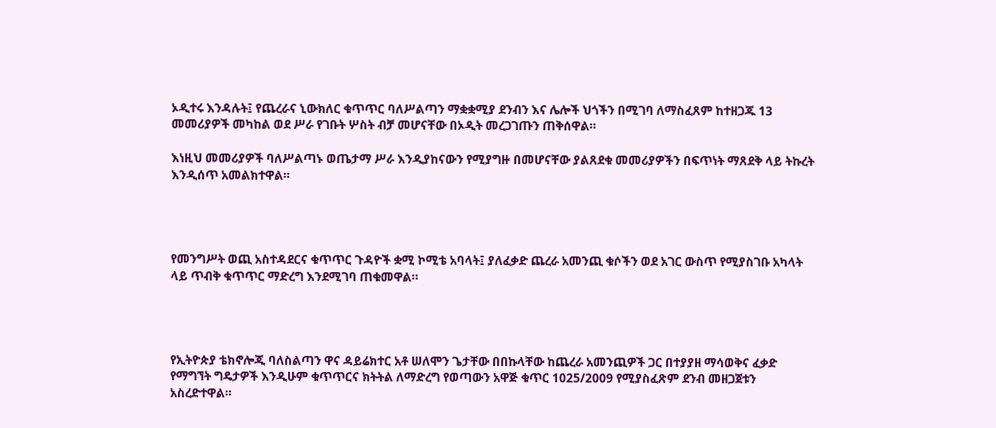ኦዲተሩ እንዳሉት፤ የጨረራና ኒውክለር ቁጥጥር ባለሥልጣን ማቋቋሚያ ደንብን እና ሌሎች ህጎችን በሚገባ ለማስፈጸም ከተዘጋጁ 13 መመሪያዎች መካከል ወደ ሥራ የገቡት ሦስት ብቻ መሆናቸው በኦዲት መረጋገጡን ጠቅሰዋል።

እነዚህ መመሪያዎች ባለሥልጣኑ ወጤታማ ሥራ እንዲያከናውን የሚያግዙ በመሆናቸው ያልጸደቁ መመሪያዎችን በፍጥነት ማጸደቅ ላይ ትኩረት እንዲሰጥ አመልክተዋል።




የመንግሥት ወጪ አስተዳደርና ቁጥጥር ጉዳዮች ቋሚ ኮሚቴ አባላት፤ ያለፈቃድ ጨረራ አመንጪ ቁሶችን ወደ አገር ውስጥ የሚያስገቡ አካላት ላይ ጥብቅ ቁጥጥር ማድረግ እንደሚገባ ጠቁመዋል።




የኢትዮጵያ ቴክኖሎጂ ባለስልጣን ዋና ዳይሬክተር አቶ ሠለሞን ጌታቸው በበኩላቸው ከጨረራ አመንጪዎች ጋር በተያያዘ ማሳወቅና ፈቃድ የማግኘት ግዴታዎች እንዲሁም ቁጥጥርና ክትትል ለማድረግ የወጣውን አዋጅ ቁጥር 1025/2009 የሚያስፈጽም ደንብ መዘጋጀቱን አስረድተዋል።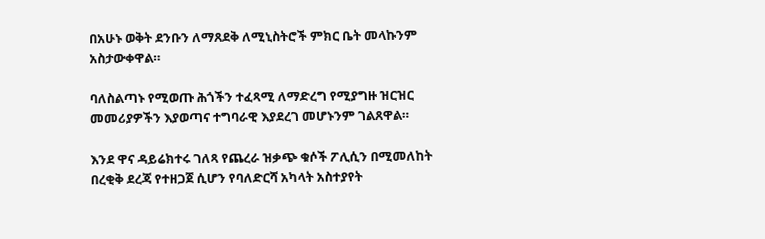በአሁኑ ወቅት ደንቡን ለማጸደቅ ለሚኒስትሮች ምክር ቤት መላኩንም አስታውቀዋል።

ባለስልጣኑ የሚወጡ ሕጎችን ተፈጻሚ ለማድረግ የሚያግዙ ዝርዝር መመሪያዎችን እያወጣና ተግባራዊ እያደረገ መሆኑንም ገልጸዋል።

እንደ ዋና ዳይሬክተሩ ገለጻ የጨረራ ዝቃጭ ቁሶች ፖሊሲን በሚመለከት በረቂቅ ደረጃ የተዘጋጀ ሲሆን የባለድርሻ አካላት አስተያየት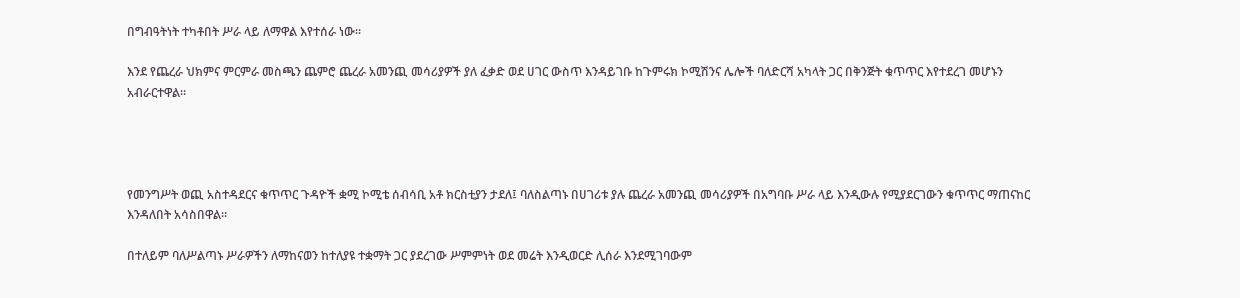በግብዓትነት ተካቶበት ሥራ ላይ ለማዋል እየተሰራ ነው።

እንደ የጨረራ ህክምና ምርምራ መስጫን ጨምሮ ጨረራ አመንጪ መሳሪያዎች ያለ ፈቃድ ወደ ሀገር ውስጥ እንዳይገቡ ከጉምሩክ ኮሚሽንና ሌሎች ባለድርሻ አካላት ጋር በቅንጅት ቁጥጥር እየተደረገ መሆኑን አብራርተዋል።




የመንግሥት ወጪ አስተዳደርና ቁጥጥር ጉዳዮች ቋሚ ኮሚቴ ሰብሳቢ አቶ ክርስቲያን ታደለ፤ ባለስልጣኑ በሀገሪቱ ያሉ ጨረራ አመንጪ መሳሪያዎች በአግባቡ ሥራ ላይ እንዲውሉ የሚያደርገውን ቁጥጥር ማጠናከር እንዳለበት አሳስበዋል።

በተለይም ባለሥልጣኑ ሥራዎችን ለማከናወን ከተለያዩ ተቋማት ጋር ያደረገው ሥምምነት ወደ መሬት እንዲወርድ ሊሰራ እንደሚገባውም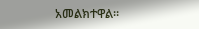አመልክተዋል።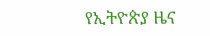የኢትዮጵያ ዜና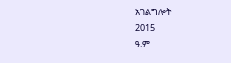አገልግሎት
2015
ዓ.ም